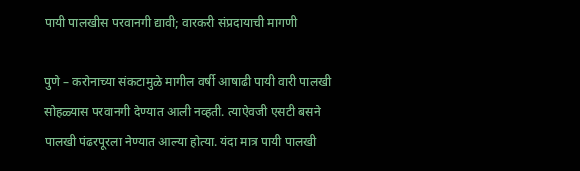पायी पालखीस परवानगी द्यावी; वारकरी संप्रदायाची मागणी

पुणे – करोनाच्या संकटामुळे मागील वर्षी आषाढी पायी वारी पालखी सोहळ्यास परवानगी देण्यात आली नव्हती. त्याऐवजी एसटी बसने पालखी पंढरपूरला नेण्यात आल्या होत्या. यंदा मात्र पायी पालखी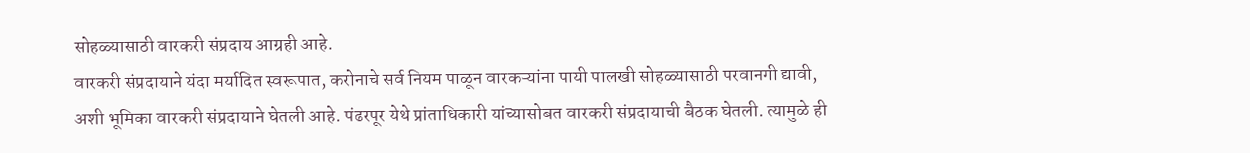सोहळ्यासाठी वारकरी संप्रदाय आग्रही आहे.
वारकरी संप्रदायाने यंदा मर्यादित स्वरूपात, करोनाचे सर्व नियम पाळून वारकऱ्यांना पायी पालखी सोहळ्यासाठी परवानगी द्यावी, अशी भूमिका वारकरी संप्रदायाने घेतली आहे. पंढरपूर येथे प्रांताधिकारी यांच्यासोबत वारकरी संप्रदायाची बैठक घेतली. त्यामुळे ही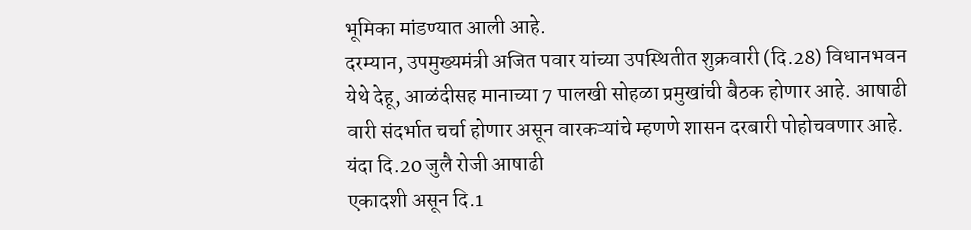भूमिका मांडण्यात आली आहे.
दरम्यान, उपमुख्यमंत्री अजित पवार यांच्या उपस्थितीत शुक्रवारी (दि.28) विधानभवन येथे देहू, आळंदीसह मानाच्या 7 पालखी सोहळा प्रमुखांची बैठक होणार आहे. आषाढी वारी संदर्भात चर्चा होणार असून वारकऱ्यांचे म्हणणे शासन दरबारी पोहोचवणार आहे.
यंदा दि.20 जुलै रोजी आषाढी
एकादशी असून दि.1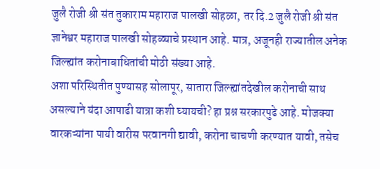जुलै रोजी श्री संत तुकाराम महाराज पालखी सोहळा, तर दि.2 जुलै रोजी श्री संत ज्ञानेश्वर महाराज पालखी सोहळ्याचे प्रस्थान आहे. मात्र, अजूनही राज्यातील अनेक जिल्ह्यांत करोनाबाधितांची मोठी संख्या आहे.
अशा परिस्थितीत पुण्यासह सोलापूर, सातारा जिल्ह्यांतदेखील करोनाची साथ असल्याने यंदा आषाढी यात्रा कशी घ्यायची? हा प्रश्न सरकारपुढे आहे. मोजक्या वारकऱ्यांना पायी वारीस परवानगी द्यावी, करोना चाचणी करण्यात यावी, तसेच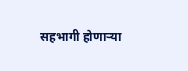सहभागी होणाऱ्या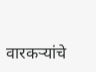वारकऱ्यांचे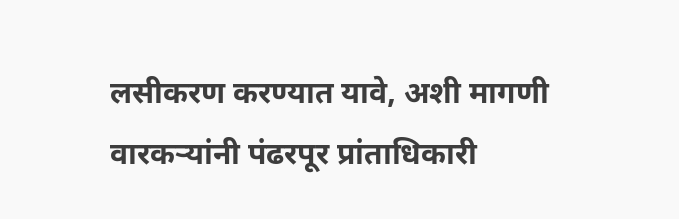लसीकरण करण्यात यावे, अशी मागणी वारकऱ्यांनी पंढरपूर प्रांताधिकारी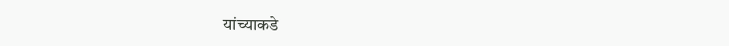यांच्याकडे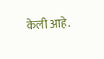केली आहे.